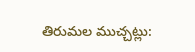తిరుమల ముచ్చట్లు: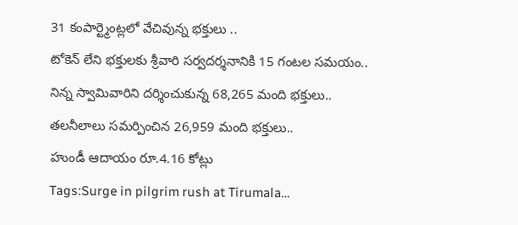31 కంపార్ట్మెంట్లలో వేచివున్న భక్తులు ..
టోకెన్ లేని భక్తులకు శ్రీవారి సర్వదర్శనానికి 15 గంటల సమయం..
నిన్న స్వామివారిని దర్శించుకున్న 68,265 మంది భక్తులు..
తలనీలాలు సమర్పించిన 26,959 మంది భక్తులు..
హుండీ ఆదాయం రూ.4.16 కోట్లు
Tags:Surge in pilgrim rush at Tirumala…